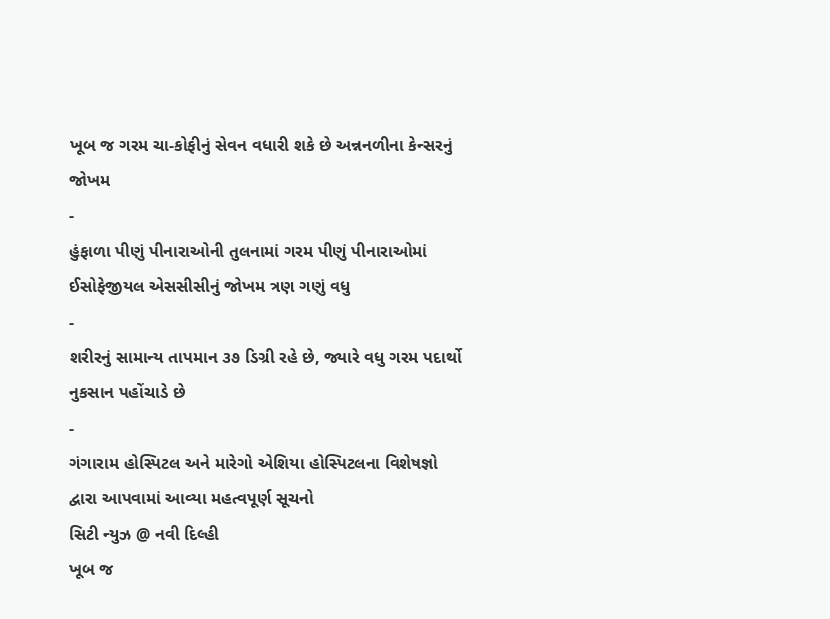ખૂબ જ ગરમ ચા-કોફીનું સેવન વધારી શકે છે અન્નનળીના કેન્સરનું જોખમ
-
હુંફાળા પીણું પીનારાઓની તુલનામાં ગરમ પીણું પીનારાઓમાં ઈસોફેજીયલ એસસીસીનું જોખમ ત્રણ ગણું વધુ
-
શરીરનું સામાન્ય તાપમાન ૩૭ ડિગ્રી રહે છે, જ્યારે વધુ ગરમ પદાર્થો નુકસાન પહોંચાડે છે
-
ગંગારામ હોસ્પિટલ અને મારેગો એશિયા હોસ્પિટલના વિશેષજ્ઞો દ્વારા આપવામાં આવ્યા મહત્વપૂર્ણ સૂચનો
સિટી ન્યુઝ @ નવી દિલ્હી
ખૂબ જ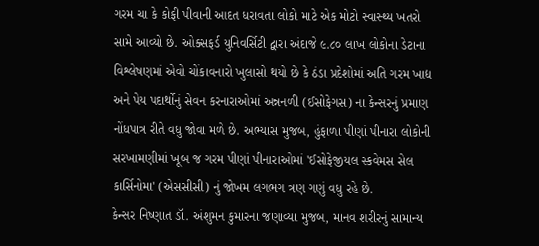ગરમ ચા કે કોફી પીવાની આદત ધરાવતા લોકો માટે એક મોટો સ્વાસ્થ્ય ખતરો સામે આવ્યો છે. ઓક્સફર્ડ યુનિવર્સિટી દ્વારા અંદાજે ૯.૮૦ લાખ લોકોના ડેટાના વિશ્લેષણમાં એવો ચોંકાવનારો ખુલાસો થયો છે કે ઠંડા પ્રદેશોમાં અતિ ગરમ ખાદ્ય અને પેય પદાર્થોનું સેવન કરનારાઓમાં અન્નનળી (ઈસોફેગસ) ના કેન્સરનું પ્રમાણ નોંધપાત્ર રીતે વધુ જોવા મળે છે. અભ્યાસ મુજબ, હુંફાળા પીણાં પીનારા લોકોની સરખામણીમાં ખૂબ જ ગરમ પીણાં પીનારાઓમાં 'ઈસોફેજીયલ સ્કવેમસ સેલ કાર્સિનોમા' (એસસીસી) નું જોખમ લગભગ ત્રણ ગણું વધુ રહે છે.
કેન્સર નિષ્ણાત ડૉ. અંશુમન કુમારના જણાવ્યા મુજબ, માનવ શરીરનું સામાન્ય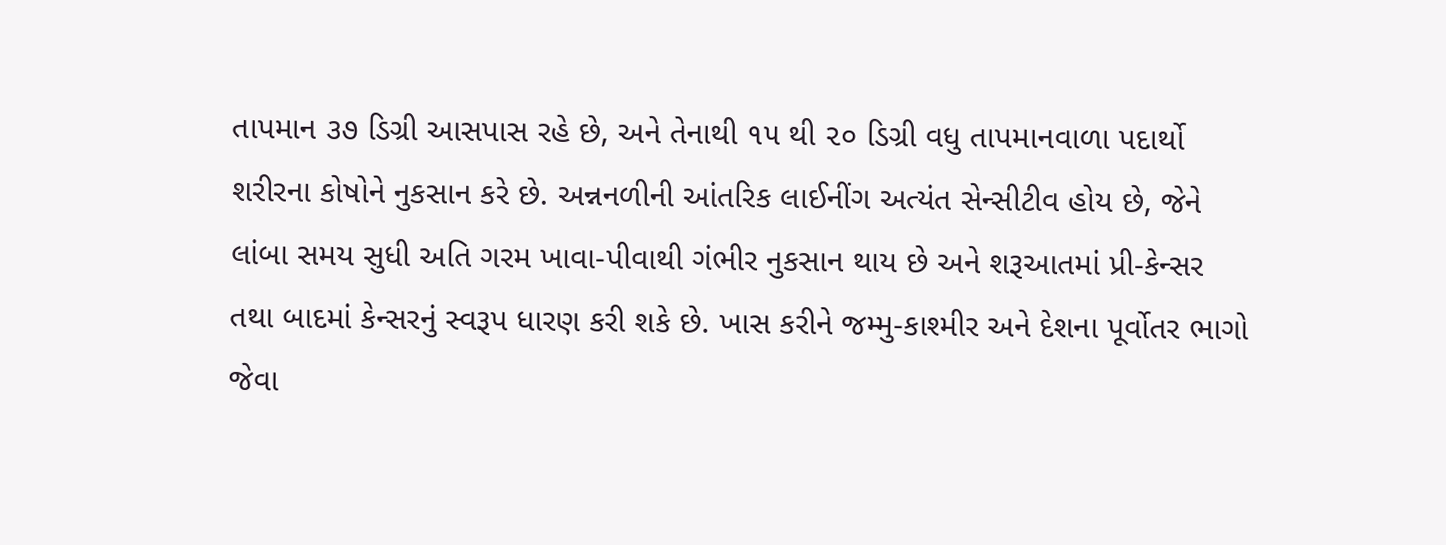તાપમાન ૩૭ ડિગ્રી આસપાસ રહે છે, અને તેનાથી ૧૫ થી ૨૦ ડિગ્રી વધુ તાપમાનવાળા પદાર્થો શરીરના કોષોને નુકસાન કરે છે. અન્નનળીની આંતરિક લાઈનીંગ અત્યંત સેન્સીટીવ હોય છે, જેને લાંબા સમય સુધી અતિ ગરમ ખાવા-પીવાથી ગંભીર નુકસાન થાય છે અને શરૂઆતમાં પ્રી-કેન્સર તથા બાદમાં કેન્સરનું સ્વરૂપ ધારણ કરી શકે છે. ખાસ કરીને જમ્મુ-કાશ્મીર અને દેશના પૂર્વોતર ભાગો જેવા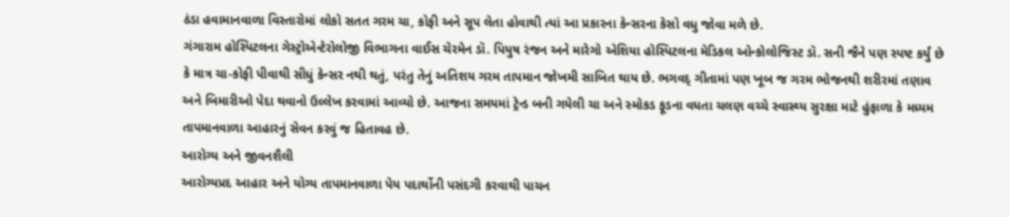ઠંડા હવામાનવાળા વિસ્તારોમાં લોકો સતત ગરમ ચા, કોફી અને સૂપ લેતા હોવાથી ત્યાં આ પ્રકારના કેન્સરના કેસો વધુ જોવા મળે છે.
ગંગારામ હોસ્પિટલના ગેસ્ટ્રોએન્ટેરોલોજી વિભાગના વાઈસ ચેરમેન ડૉ. પિયુષ રંજન અને મારેગો એશિયા હોસ્પિટલના મેડિકલ ઓન્કોલોજિસ્ટ ડૉ. સની જૈને પણ સ્પષ્ટ કર્યું છે કે માત્ર ચા-કોફી પીવાથી સીધું કેન્સર નથી થતું, પરંતુ તેનું અતિશય ગરમ તાપમાન જોખમી સાબિત થાય છે. ભગવદ્ ગીતામાં પણ ખૂબ જ ગરમ ભોજનથી શરીરમાં તણાવ અને બિમારીઓ પેદા થવાનો ઉલ્લેખ કરવામાં આવ્યો છે. આજના સમયમાં ટ્રેન્ડ બની ગયેલી ચા અને સ્મોકડ ફૂડના વધતા ચલણ વચ્ચે સ્વાસ્થ્ય સુરક્ષા માટે હુંફાળા કે મધ્યમ તાપમાનવાળા આહારનું સેવન કરવું જ હિતાવહ છે.
આરોગ્ય અને જીવનશૈલી
આરોગ્યપ્રદ આહાર અને યોગ્ય તાપમાનવાળા પેય પદાર્થોની પસંદગી કરવાથી પાચન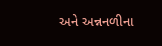અને અન્નનળીના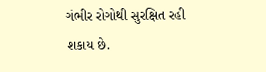ગંભીર રોગોથી સુરક્ષિત રહી શકાય છે.